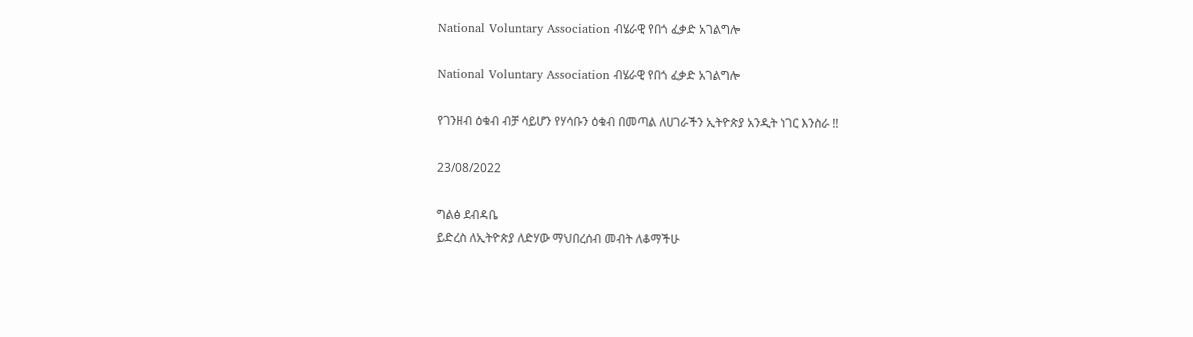National Voluntary Association ብሄራዊ የበጎ ፈቃድ አገልግሎ

National Voluntary Association ብሄራዊ የበጎ ፈቃድ አገልግሎ

የገንዘብ ዕቁብ ብቻ ሳይሆን የሃሳቡን ዕቁብ በመጣል ለሀገራችን ኢትዮጵያ አንዲት ነገር እንስራ !!

23/08/2022

ግልፅ ደብዳቤ
ይድረስ ለኢትዮጵያ ለድሃው ማህበረሰብ መብት ለቆማችሁ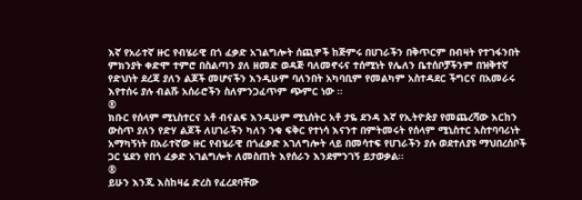እኛ የአራተኛ ዙር የብሄራዊ በጎ ፈቃድ አገልግሎት ሰጪዎች ከጅምሩ በሀገራችን በቅጥርም በብዛት የተገፋንበት ምክንያት ቀድሞ ተምሮ በስልጣን ያለ ዘመድ ወዳጅ ባለመኖሩና ተሰሚነት የሌለን ቤተሰቦቻችንም በዝቅተኛ የድህነት ደረጃ ያለን ልጆች መሆናችን እንዲሁም ባለንበት አካባቢም የመልካም አስተዳደር ችግርና በአመራሩ እየተሰሩ ያሉ ብልሹ አሰራሮችን ስለምንጋፈጥም ጭምር ነው ፡፡
®
ክቡር የሰላም ሚኒስተርና አቶ ብናልፍ እንዲሁም ሚኒሰትር አቶ ታዬ ደንዳ እኛ የኢትዮጵያ የመጨረሻው እርከን ውስጥ ያለን የድሃ ልጆች ለሀገራችን ካለን ንቁ ፍቅር የተነሳ እናንተ በምትመሩት የሰላም ሚኒስተር አስተባባሪነት አማካኝነት በአራተኛው ዙር የብሄራዊ በጎፈቃድ አገለግሎት ላይ በመሳተፍ የሀገራችን ያሉ ወደተለያዩ ማህበረሰቦች ጋር ሄደን የበጎ ፈቃድ አገልግሎት ለመስጠት እየሰራን እንደምንገኝ ይታወቃል፡፡
®
ይሁን እንጂ እስከዛሬ ድረስ የፈረደባቸው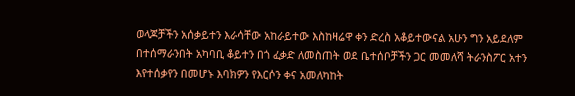ወላጆቻችን አሰቃይተን እራሳቸው አከራይተው እስከዛሬዋ ቀን ድረስ አቆይተውናል አሁን ግን አይደለም በተሰማራንበት አካባቢ ቆይተን በጎ ፈቃድ ለመስጠት ወደ ቤተሰቦቻችን ጋር መመለሻ ትራንስፖር አተን እየተሰቃየን በመሆኑ እባክዎን የእርሶን ቀና አመለካከት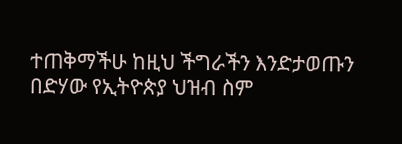ተጠቅማችሁ ከዚህ ችግራችን እንድታወጡን በድሃው የኢትዮጵያ ህዝብ ስም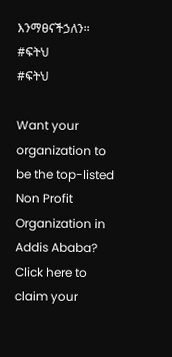እንማፀናችኃለን፡፡
#ፍትህ
#ፍትህ

Want your organization to be the top-listed Non Profit Organization in Addis Ababa?
Click here to claim your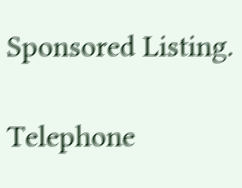Sponsored Listing.

Telephone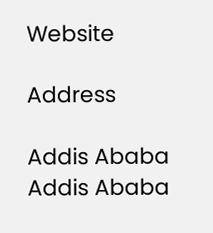Website

Address

Addis Ababa
Addis Ababa